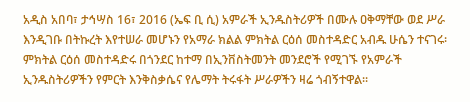አዲስ አበባ፣ ታኅሣስ 16፣ 2016 (ኤፍ ቢ ሲ) አምራች ኢንዱስትሪዎች በሙሉ ዐቅማቸው ወደ ሥራ እንዲገቡ በትኩረት እየተሠራ መሆኑን የአማራ ክልል ምክትል ርዕሰ መስተዳድር አብዱ ሁሴን ተናገሩ፡
ምክትል ርዕሰ መስተዳድሩ በጎንደር ከተማ በኢንቨስትመንት መንደሮች የሚገኙ የአምራች ኢንዱስትሪዎችን የምርት እንቅስቃሴና የሌማት ትሩፋት ሥራዎችን ዛሬ ጎብኝተዋል፡፡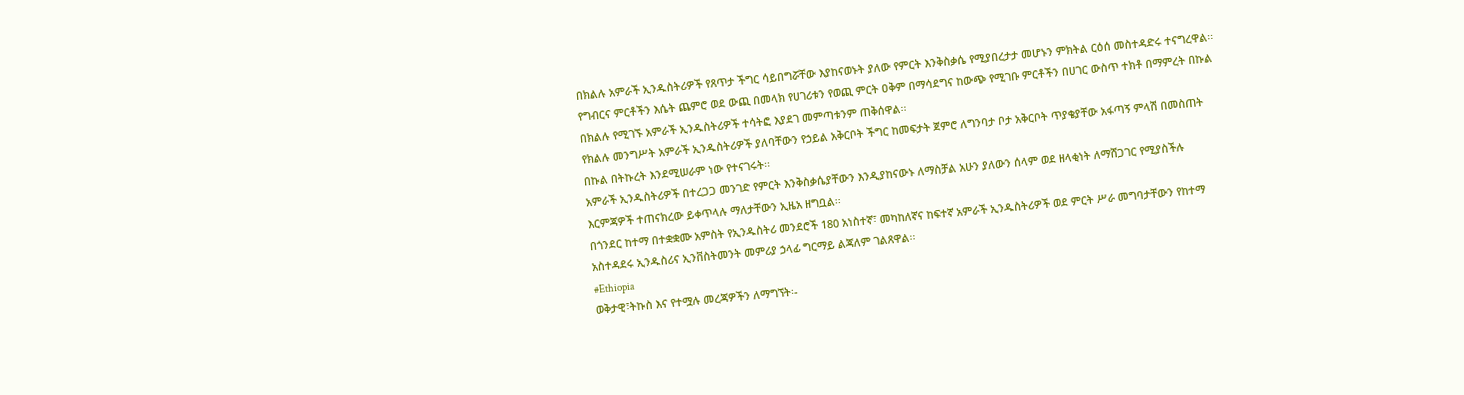በክልሉ አምራች ኢንዱስትሪዎች የጸጥታ ችግር ሳይበግሯቸው እያከናወኑት ያለው የምርት እንቅስቃሴ የሚያበረታታ መሆኑን ምክትል ርዕሰ መስተዳድሩ ተናግረዋል፡፡
የግብርና ምርቶችን እሴት ጨምሮ ወደ ውጪ በመላክ የሀገሪቱን የወጪ ምርት ዐቅም በማሳደግና ከውጭ የሚገቡ ምርቶችን በሀገር ውስጥ ተክቶ በማምረት በኩል በክልሉ የሚገኙ አምራች ኢንዱስትሪዎች ተሳትፎ እያደገ መምጣቱንም ጠቅሰዋል፡፡
የክልሉ መንግሥት አምራች ኢንዱስትሪዎች ያለባቸውን የኃይል አቅርቦት ችግር ከመፍታት ጀምሮ ለግንባታ ቦታ አቅርቦት ጥያቄያቸው አፋጣኝ ምላሽ በመስጠት በኩል በትኩረት እንደሚሠራም ነው የተናገሩት፡፡
አምራች ኢንዱስትሪዎች በተረጋጋ መንገድ የምርት እንቅስቃሴያቸውን እንዲያከናውኑ ለማስቻል አሁን ያለውን ሰላም ወደ ዘላቂነት ለማሸጋገር የሚያስችሉ እርምጃዎች ተጠናክረው ይቀጥላሉ ማለታቸውን ኢዜአ ዘግቧል፡፡
በጎንደር ከተማ በተቋቋሙ አምስት የኢንዱስትሪ መንደሮች 180 አነስተኛ፣ መካከለኛና ከፍተኛ አምራች ኢንዱስትሪዎች ወደ ምርት ሥራ መግባታቸውን የከተማ አስተዳደሩ ኢንዱስሪና ኢንቨስትመንት መምሪያ ኃላፊ ግርማይ ልጃለም ገልጸዋል፡፡
#Ethiopia
ወቅታዊ፣ትኩስ እና የተሟሉ መረጃዎችን ለማግኘት፡-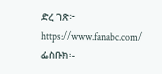ድረ ገጽ፦ https://www.fanabc.com/
ፌስቡክ፡-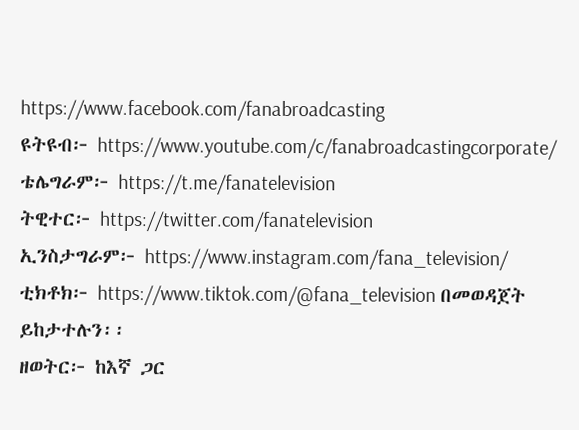https://www.facebook.com/fanabroadcasting
ዩትዩብ፦ https://www.youtube.com/c/fanabroadcastingcorporate/
ቴሌግራም፦ https://t.me/fanatelevision
ትዊተር፦ https://twitter.com/fanatelevision
ኢንስታግራም፦ https://www.instagram.com/fana_television/
ቲክቶክ፦ https://www.tiktok.com/@fana_television በመወዳጀት ይከታተሉን፡፡
ዘወትር፦ ከእኛ ጋር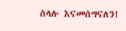ስላሉ እናመሰግናለን!